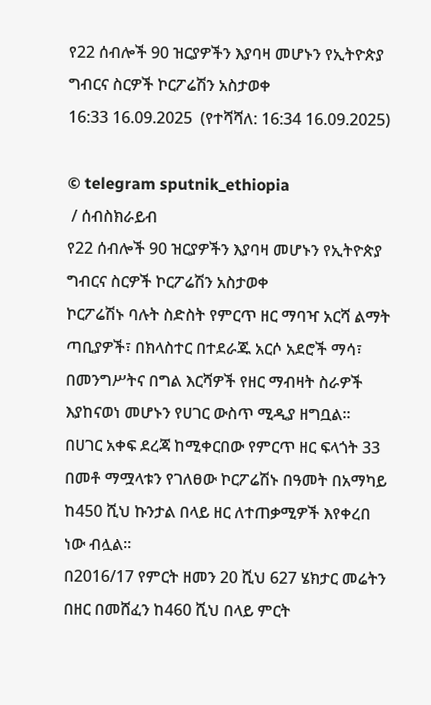የ22 ሰብሎች 90 ዝርያዎችን እያባዛ መሆኑን የኢትዮጵያ ግብርና ስርዎች ኮርፖሬሽን አስታወቀ
16:33 16.09.2025  (የተሻሻለ: 16:34 16.09.2025)

© telegram sputnik_ethiopia
 / ሰብስክራይብ
የ22 ሰብሎች 90 ዝርያዎችን እያባዛ መሆኑን የኢትዮጵያ ግብርና ስርዎች ኮርፖሬሽን አስታወቀ
ኮርፖሬሽኑ ባሉት ስድስት የምርጥ ዘር ማባዣ አርሻ ልማት ጣቢያዎች፣ በክላስተር በተደራጁ አርሶ አደሮች ማሳ፣ በመንግሥትና በግል እርሻዎች የዘር ማብዛት ስራዎች እያከናወነ መሆኑን የሀገር ውስጥ ሚዲያ ዘግቧል፡፡
በሀገር አቀፍ ደረጃ ከሚቀርበው የምርጥ ዘር ፍላጎት 33 በመቶ ማሟላቱን የገለፀው ኮርፖሬሽኑ በዓመት በአማካይ ከ450 ሺህ ኩንታል በላይ ዘር ለተጠቃሚዎች እየቀረበ ነው ብሏል፡፡
በ2016/17 የምርት ዘመን 20 ሺህ 627 ሄክታር መሬትን በዘር በመሸፈን ከ460 ሺህ በላይ ምርት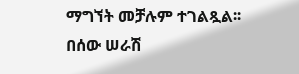ማግኘት መቻሉም ተገልጿል፡፡
በሰው ሠራሽ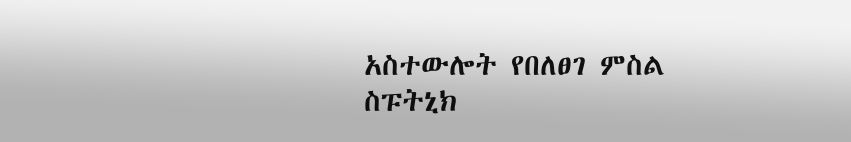አስተውሎት የበለፀገ ምስል
ስፑትኒክ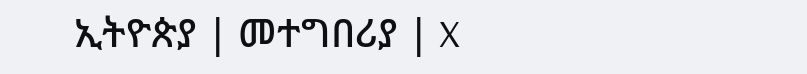ኢትዮጵያ | መተግበሪያ | X